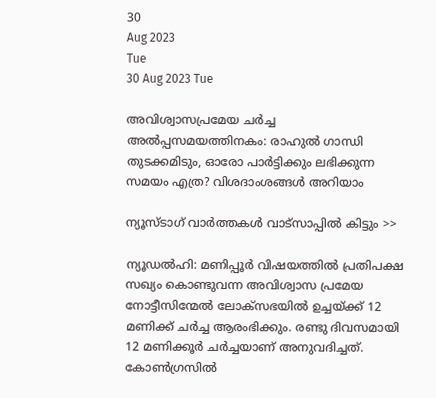30
Aug 2023
Tue
30 Aug 2023 Tue

അവിശ്വാസപ്രമേയ ചര്‍ച്ച അല്‍പ്പസമയത്തിനകം: രാഹുല്‍ ഗാന്ധി തുടക്കമിടും, ഓരോ പാര്‍ട്ടിക്കും ലഭിക്കുന്ന സമയം എത്ര? വിശദാംശങ്ങള്‍ അറിയാം

ന്യൂസ്ടാഗ് വാര്‍ത്തകള്‍ വാട്‌സാപ്പില്‍ കിട്ടും >>

ന്യൂഡല്‍ഹി: മണിപ്പൂര്‍ വിഷയത്തില്‍ പ്രതിപക്ഷ സഖ്യം കൊണ്ടുവന്ന അവിശ്വാസ പ്രമേയ നോട്ടീസിന്മേല്‍ ലോക്‌സഭയില്‍ ഉച്ചയ്ക്ക് 12 മണിക്ക് ചര്‍ച്ച ആരംഭിക്കും. രണ്ടു ദിവസമായി 12 മണിക്കൂര്‍ ചര്‍ച്ചയാണ് അനുവദിച്ചത്. കോണ്‍ഗ്രസില്‍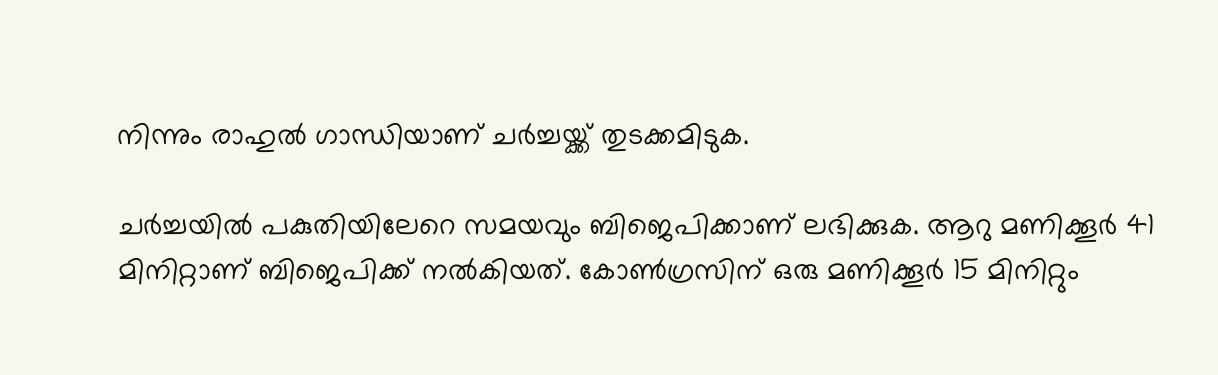നിന്നും രാഹുല്‍ ഗാന്ധിയാണ് ചര്‍ച്ചയ്ക്ക് തുടക്കമിടുക.

ചര്‍ച്ചയില്‍ പകുതിയിലേറെ സമയവും ബിജെപിക്കാണ് ലഭിക്കുക. ആറു മണിക്കൂര്‍ 41 മിനിറ്റാണ് ബിജെപിക്ക് നല്‍കിയത്. കോണ്‍ഗ്രസിന് ഒരു മണിക്കൂര്‍ 15 മിനിറ്റും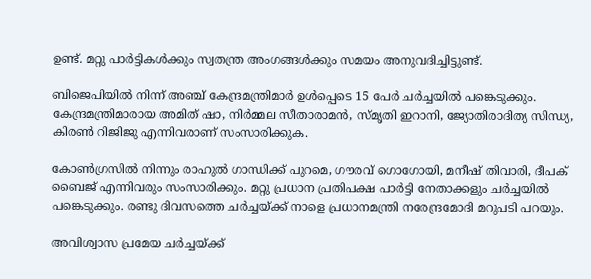ഉണ്ട്. മറ്റു പാര്‍ട്ടികള്‍ക്കും സ്വതന്ത്ര അംഗങ്ങള്‍ക്കും സമയം അനുവദിച്ചിട്ടുണ്ട്.

ബിജെപിയില്‍ നിന്ന് അഞ്ച് കേന്ദ്രമന്ത്രിമാര്‍ ഉള്‍പ്പെടെ 15 പേര്‍ ചര്‍ച്ചയില്‍ പങ്കെടുക്കും. കേന്ദ്രമന്ത്രിമാരായ അമിത് ഷാ, നിര്‍മ്മല സീതാരാമന്‍, സ്മൃതി ഇറാനി, ജ്യോതിരാദിത്യ സിന്ധ്യ, കിരണ്‍ റിജിജു എന്നിവരാണ് സംസാരിക്കുക.

കോണ്‍ഗ്രസില്‍ നിന്നും രാഹുല്‍ ഗാന്ധിക്ക് പുറമെ, ഗൗരവ് ഗൊഗോയി, മനീഷ് തിവാരി, ദീപക് ബൈജ് എന്നിവരും സംസാരിക്കും. മറ്റു പ്രധാന പ്രതിപക്ഷ പാര്‍ട്ടി നേതാക്കളും ചര്‍ച്ചയില്‍ പങ്കെടുക്കും. രണ്ടു ദിവസത്തെ ചര്‍ച്ചയ്ക്ക് നാളെ പ്രധാനമന്ത്രി നരേന്ദ്രമോദി മറുപടി പറയും.

അവിശ്വാസ പ്രമേയ ചര്‍ച്ചയ്ക്ക്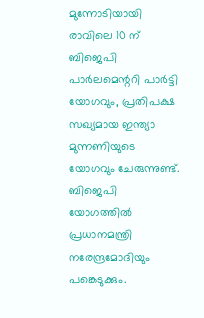മുന്നോടിയായി രാവിലെ 10 ന് ബിജെപി പാര്‍ലമെന്ററി പാര്‍ട്ടി യോഗവും, പ്രതിപക്ഷ സഖ്യമായ ഇന്ത്യാ മുന്നണിയുടെ യോഗവും ചേരുന്നുണ്ട്. ബിജെപി യോഗത്തില്‍ പ്രധാനമന്ത്രി നരേന്ദ്രമോദിയും പങ്കെടുക്കും.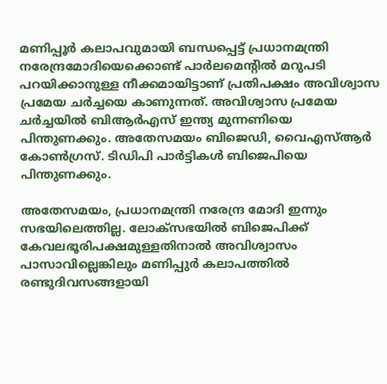മണിപ്പൂര്‍ കലാപവുമായി ബന്ധപ്പെട്ട് പ്രധാനമന്ത്രി നരേന്ദ്രമോദിയെക്കൊണ്ട് പാര്‍ലമെന്റില്‍ മറുപടി പറയിക്കാനുള്ള നീക്കമായിട്ടാണ് പ്രതിപക്ഷം അവിശ്വാസ പ്രമേയ ചര്‍ച്ചയെ കാണുന്നത്. അവിശ്വാസ പ്രമേയ ചര്‍ച്ചയില്‍ ബിആര്‍എസ് ഇന്ത്യ മുന്നണിയെ പിന്തുണക്കും. അതേസമയം ബിജെഡി, വൈഎസ്ആര്‍ കോണ്‍ഗ്രസ്. ടിഡിപി പാര്‍ട്ടികള്‍ ബിജെപിയെ പിന്തുണക്കും.

അതേസമയം, പ്രധാനമന്ത്രി നരേന്ദ്ര മോദി ഇന്നും സഭയിലെത്തില്ല. ലോക്‌സഭയില്‍ ബിജെപിക്ക് കേവലഭൂരിപക്ഷമുള്ളതിനാല്‍ അവിശ്വാസം പാസാവില്ലെങ്കിലും മണിപ്പുര്‍ കലാപത്തില്‍ രണ്ടുദിവസങ്ങളായി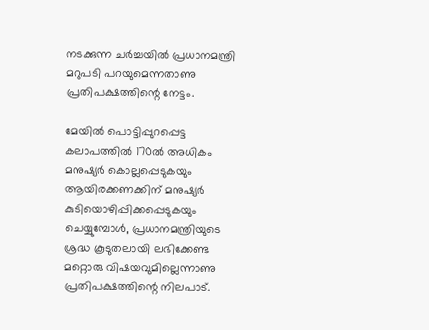നടക്കുന്ന ചര്‍ച്ചയില്‍ പ്രധാനമന്ത്രി മറുപടി പറയുമെന്നതാണു പ്രതിപക്ഷത്തിന്റെ നേട്ടം.

മേയില്‍ പൊട്ടിപ്പുറപ്പെട്ട കലാപത്തില്‍ 170ല്‍ അധികം മനുഷ്യര്‍ കൊല്ലപ്പെടുകയും ആയിരക്കണക്കിന് മനുഷ്യര്‍ കുടിയൊഴിപ്പിക്കപ്പെടുകയും ചെയ്യുമ്പോള്‍, പ്രധാനമന്ത്രിയുടെ ശ്രദ്ധ കൂടുതലായി ലഭിക്കേണ്ട മറ്റൊരു വിഷയവുമില്ലെന്നാണു പ്രതിപക്ഷത്തിന്റെ നിലപാട്.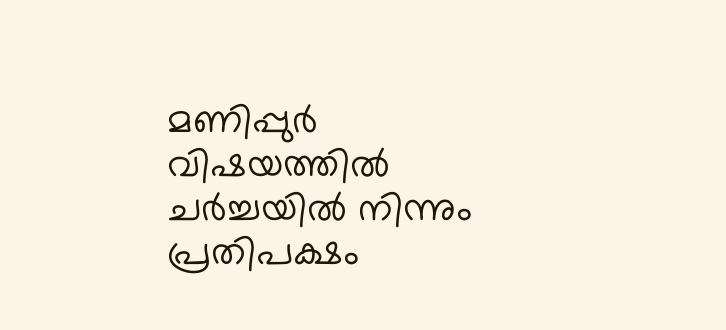മണിപ്പുര്‍ വിഷയത്തില്‍ ചര്‍ച്ചയില്‍ നിന്നും പ്രതിപക്ഷം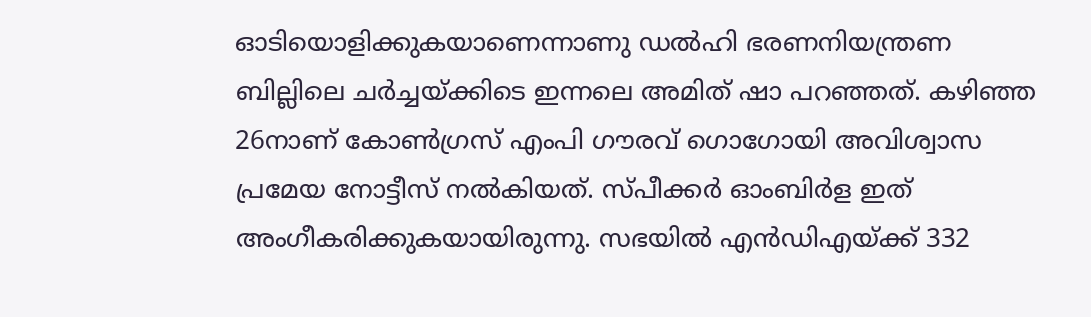ഓടിയൊളിക്കുകയാണെന്നാണു ഡല്‍ഹി ഭരണനിയന്ത്രണ ബില്ലിലെ ചര്‍ച്ചയ്ക്കിടെ ഇന്നലെ അമിത് ഷാ പറഞ്ഞത്. കഴിഞ്ഞ 26നാണ് കോണ്‍ഗ്രസ് എംപി ഗൗരവ് ഗൊഗോയി അവിശ്വാസ പ്രമേയ നോട്ടീസ് നല്‍കിയത്. സ്പീക്കര്‍ ഓംബിര്‍ള ഇത് അംഗീകരിക്കുകയായിരുന്നു. സഭയില്‍ എന്‍ഡിഎയ്ക്ക് 332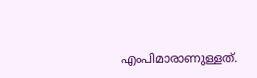എംപിമാരാണുള്ളത്.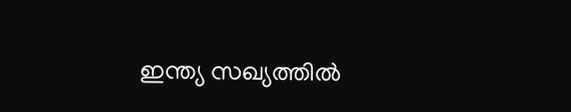ഇന്ത്യ സഖ്യത്തില്‍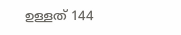ഉള്ളത് 144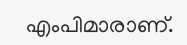എംപിമാരാണ്.